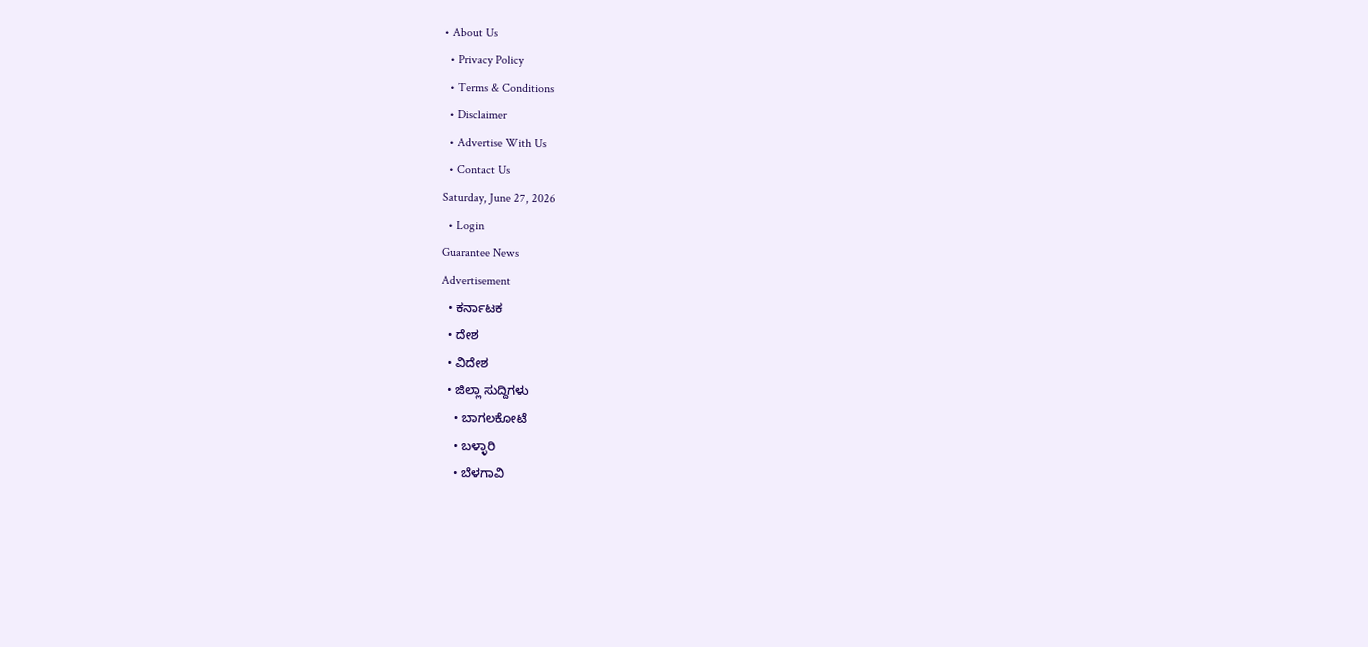• About Us
  • Privacy Policy
  • Terms & Conditions
  • Disclaimer
  • Advertise With Us
  • Contact Us
Saturday, June 27, 2026
  • Login
Guarantee News
Advertisement
  • ಕರ್ನಾಟಕ
  • ದೇಶ
  • ವಿದೇಶ
  • ಜಿಲ್ಲಾ ಸುದ್ದಿಗಳು
    • ಬಾಗಲಕೋಟೆ
    • ಬಳ್ಳಾರಿ
    • ಬೆಳಗಾವಿ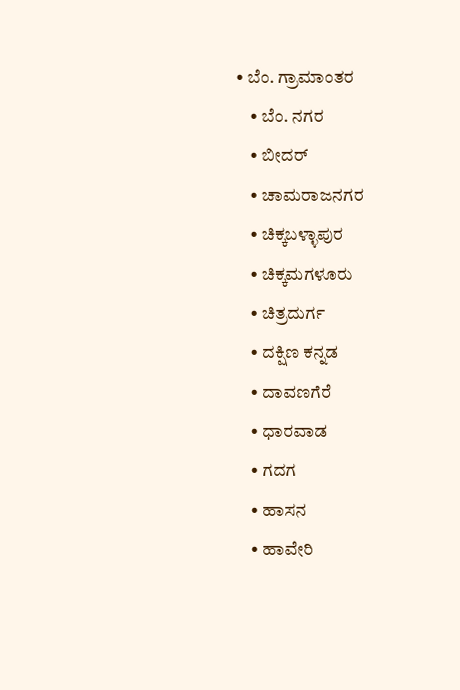• ಬೆಂ. ಗ್ರಾಮಾಂತರ
    • ಬೆಂ. ನಗರ
    • ಬೀದರ್
    • ಚಾಮರಾಜನಗರ
    • ಚಿಕ್ಕಬಳ್ಳಾಪುರ
    • ಚಿಕ್ಕಮಗಳೂರು
    • ಚಿತ್ರದುರ್ಗ
    • ದಕ್ಷಿಣ ಕನ್ನಡ
    • ದಾವಣಗೆರೆ
    • ಧಾರವಾಡ
    • ಗದಗ
    • ಹಾಸನ
    • ಹಾವೇರಿ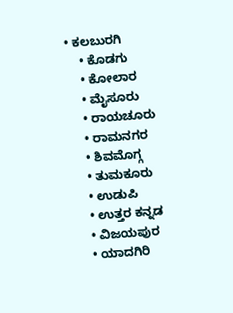• ಕಲಬುರಗಿ
    • ಕೊಡಗು
    • ಕೋಲಾರ
    • ಮೈಸೂರು
    • ರಾಯಚೂರು
    • ರಾಮನಗರ
    • ಶಿವಮೊಗ್ಗ
    • ತುಮಕೂರು
    • ಉಡುಪಿ
    • ಉತ್ತರ ಕನ್ನಡ
    • ವಿಜಯಪುರ
    • ಯಾದಗಿರಿ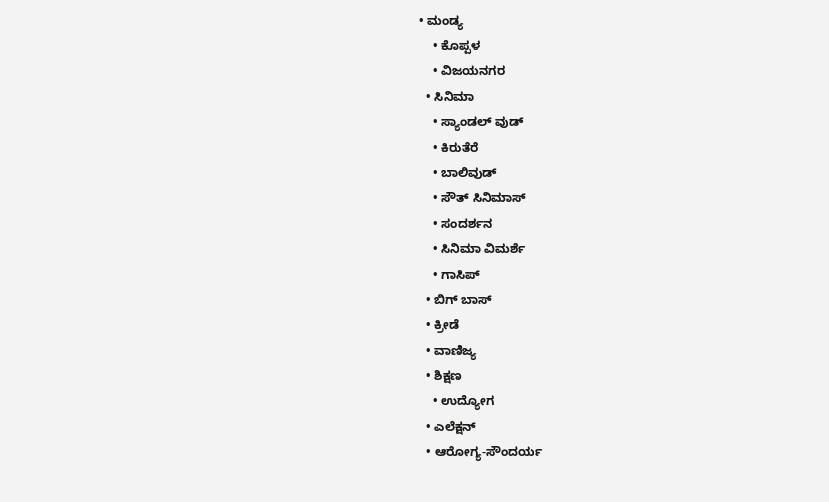• ಮಂಡ್ಯ
    • ಕೊಪ್ಪಳ
    • ವಿಜಯನಗರ
  • ಸಿನಿಮಾ
    • ಸ್ಯಾಂಡಲ್ ವುಡ್
    • ಕಿರುತೆರೆ
    • ಬಾಲಿವುಡ್
    • ಸೌತ್ ಸಿನಿಮಾಸ್
    • ಸಂದರ್ಶನ
    • ಸಿನಿಮಾ ವಿಮರ್ಶೆ
    • ಗಾಸಿಪ್
  • ಬಿಗ್ ಬಾಸ್
  • ಕ್ರೀಡೆ
  • ವಾಣಿಜ್ಯ
  • ಶಿಕ್ಷಣ
    • ಉದ್ಯೋಗ
  • ಎಲೆಕ್ಷನ್
  • ಆರೋಗ್ಯ-ಸೌಂದರ್ಯ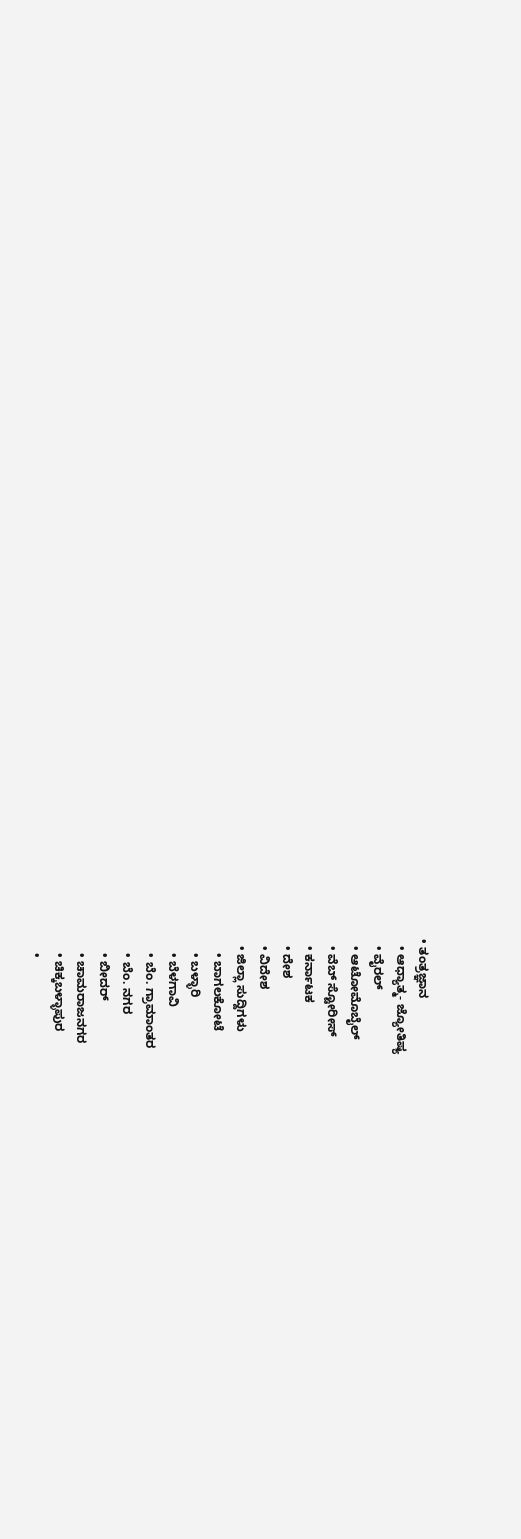• ತಂತ್ರಜ್ಞಾನ
  • ಆಧ್ಯಾತ್ಮ- ಜ್ಯೋತಿಷ್ಯ
  • ವೈರಲ್
  • ಆಟೋಮೊಬೈಲ್
  • ವೆಬ್ ಸ್ಟೋರೀಸ್
  • ಕರ್ನಾಟಕ
  • ದೇಶ
  • ವಿದೇಶ
  • ಜಿಲ್ಲಾ ಸುದ್ದಿಗಳು
    • ಬಾಗಲಕೋಟೆ
    • ಬಳ್ಳಾರಿ
    • ಬೆಳಗಾವಿ
    • ಬೆಂ. ಗ್ರಾಮಾಂತರ
    • ಬೆಂ. ನಗರ
    • ಬೀದರ್
    • ಚಾಮರಾಜನಗರ
    • ಚಿಕ್ಕಬಳ್ಳಾಪುರ
    •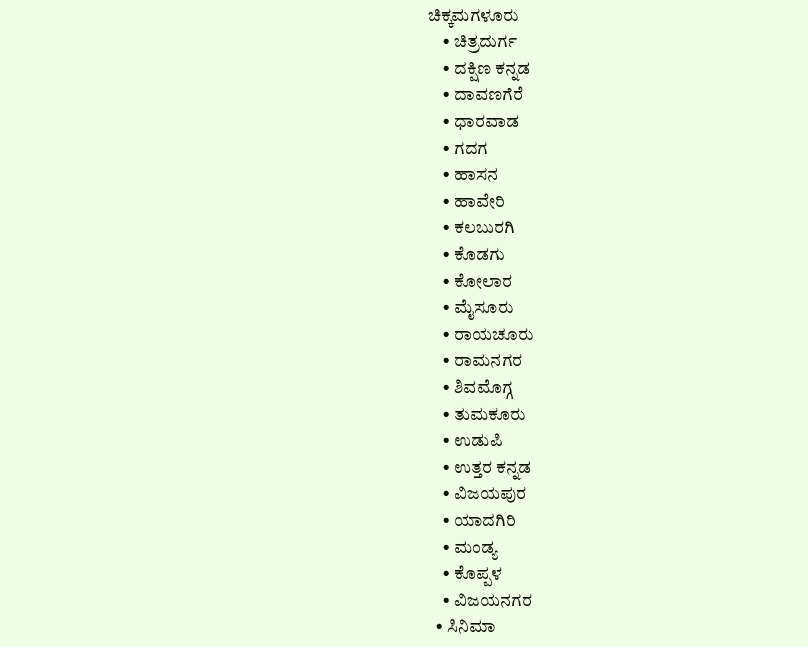ಚಿಕ್ಕಮಗಳೂರು
    • ಚಿತ್ರದುರ್ಗ
    • ದಕ್ಷಿಣ ಕನ್ನಡ
    • ದಾವಣಗೆರೆ
    • ಧಾರವಾಡ
    • ಗದಗ
    • ಹಾಸನ
    • ಹಾವೇರಿ
    • ಕಲಬುರಗಿ
    • ಕೊಡಗು
    • ಕೋಲಾರ
    • ಮೈಸೂರು
    • ರಾಯಚೂರು
    • ರಾಮನಗರ
    • ಶಿವಮೊಗ್ಗ
    • ತುಮಕೂರು
    • ಉಡುಪಿ
    • ಉತ್ತರ ಕನ್ನಡ
    • ವಿಜಯಪುರ
    • ಯಾದಗಿರಿ
    • ಮಂಡ್ಯ
    • ಕೊಪ್ಪಳ
    • ವಿಜಯನಗರ
  • ಸಿನಿಮಾ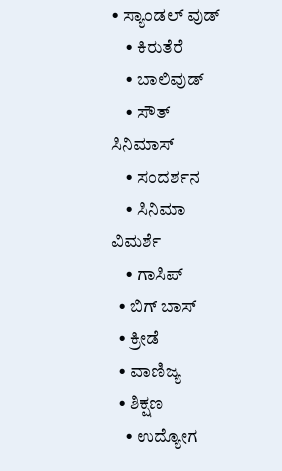• ಸ್ಯಾಂಡಲ್ ವುಡ್
    • ಕಿರುತೆರೆ
    • ಬಾಲಿವುಡ್
    • ಸೌತ್ ಸಿನಿಮಾಸ್
    • ಸಂದರ್ಶನ
    • ಸಿನಿಮಾ ವಿಮರ್ಶೆ
    • ಗಾಸಿಪ್
  • ಬಿಗ್ ಬಾಸ್
  • ಕ್ರೀಡೆ
  • ವಾಣಿಜ್ಯ
  • ಶಿಕ್ಷಣ
    • ಉದ್ಯೋಗ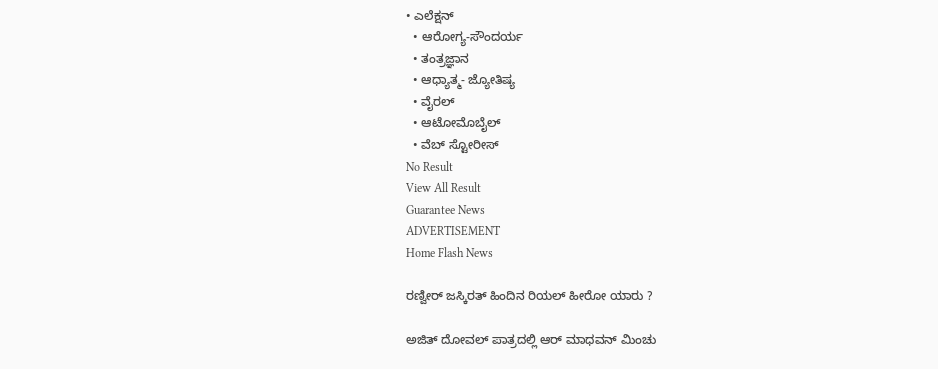• ಎಲೆಕ್ಷನ್
  • ಆರೋಗ್ಯ-ಸೌಂದರ್ಯ
  • ತಂತ್ರಜ್ಞಾನ
  • ಆಧ್ಯಾತ್ಮ- ಜ್ಯೋತಿಷ್ಯ
  • ವೈರಲ್
  • ಆಟೋಮೊಬೈಲ್
  • ವೆಬ್ ಸ್ಟೋರೀಸ್
No Result
View All Result
Guarantee News
ADVERTISEMENT
Home Flash News

ರಣ್ವೀರ್ ಜಸ್ಕಿರತ್ ಹಿಂದಿನ ರಿಯಲ್ ಹೀರೋ ಯಾರು ?

ಅಜಿತ್ ದೋವಲ್ ಪಾತ್ರದಲ್ಲಿ ಆರ್ ಮಾಧವನ್ ಮಿಂಚು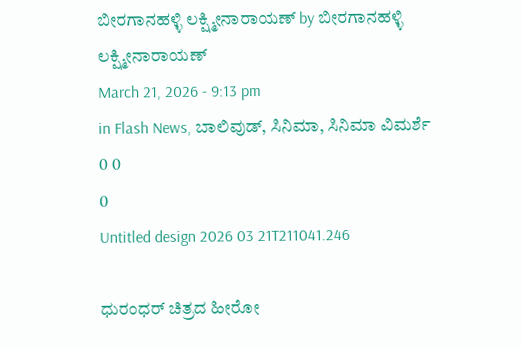ಬೀರಗಾನಹಳ್ಳಿ ಲಕ್ಷ್ಮೀನಾರಾಯಣ್ by ಬೀರಗಾನಹಳ್ಳಿ ಲಕ್ಷ್ಮೀನಾರಾಯಣ್
March 21, 2026 - 9:13 pm
in Flash News, ಬಾಲಿವುಡ್, ಸಿನಿಮಾ, ಸಿನಿಮಾ ವಿಮರ್ಶೆ
0 0
0
Untitled design 2026 03 21T211041.246

ಧುರಂಧರ್ ಚಿತ್ರದ ಹೀರೋ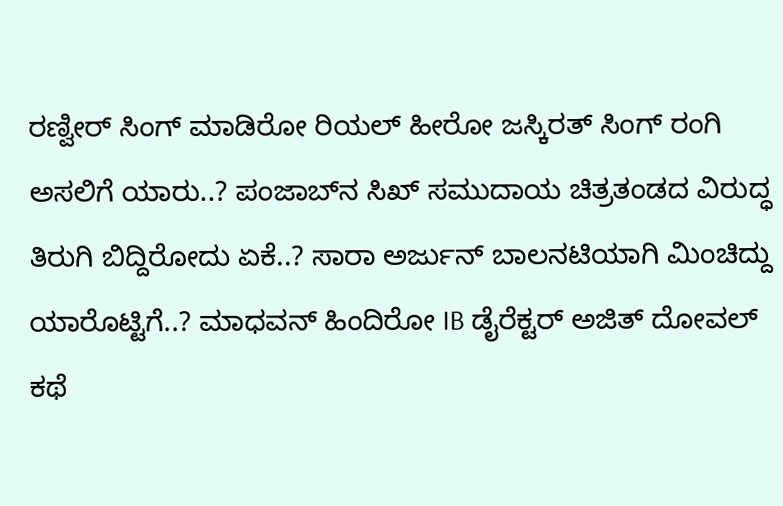ರಣ್ವೀರ್ ಸಿಂಗ್ ಮಾಡಿರೋ ರಿಯಲ್ ಹೀರೋ ಜಸ್ಕಿರತ್ ಸಿಂಗ್ ರಂಗಿ ಅಸಲಿಗೆ ಯಾರು..? ಪಂಜಾಬ್‌ನ ಸಿಖ್ ಸಮುದಾಯ ಚಿತ್ರತಂಡದ ವಿರುದ್ಧ ತಿರುಗಿ ಬಿದ್ದಿರೋದು ಏಕೆ..? ಸಾರಾ ಅರ್ಜುನ್ ಬಾಲನಟಿಯಾಗಿ ಮಿಂಚಿದ್ದು ಯಾರೊಟ್ಟಿಗೆ..? ಮಾಧವನ್ ಹಿಂದಿರೋ IB ಡೈರೆಕ್ಟರ್ ಅಜಿತ್ ದೋವಲ್ ಕಥೆ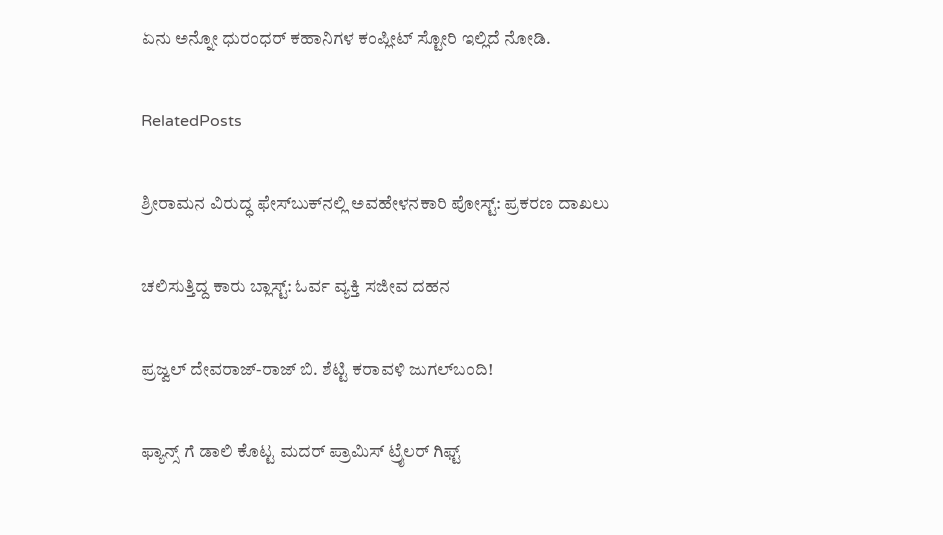ಏನು ಅನ್ನೋ ಧುರಂಧರ್ ಕಹಾನಿಗಳ ಕಂಪ್ಲೀಟ್ ಸ್ಟೋರಿ ಇಲ್ಲಿದೆ ನೋಡಿ.

RelatedPosts

ಶ್ರೀರಾಮನ ವಿರುದ್ಧ ಫೇಸ್‌ಬುಕ್‌ನಲ್ಲಿ ಅವಹೇಳನಕಾರಿ ಪೋಸ್ಟ್: ಪ್ರಕರಣ ದಾಖಲು

ಚಲಿಸುತ್ತಿದ್ದ ಕಾರು ಬ್ಲಾಸ್ಟ್: ಓರ್ವ ವ್ಯಕ್ತಿ ಸಜೀವ ದಹನ

ಪ್ರಜ್ವಲ್ ದೇವರಾಜ್-ರಾಜ್ ಬಿ. ಶೆಟ್ಟಿ ಕರಾವಳಿ ಜುಗಲ್‌ಬಂದಿ!

ಫ್ಯಾನ್ಸ್ ಗೆ ಡಾಲಿ ಕೊಟ್ಟ ಮದರ್ ಪ್ರಾಮಿಸ್ ಟ್ರೈಲರ್ ಗಿಫ್ಟ್‌‌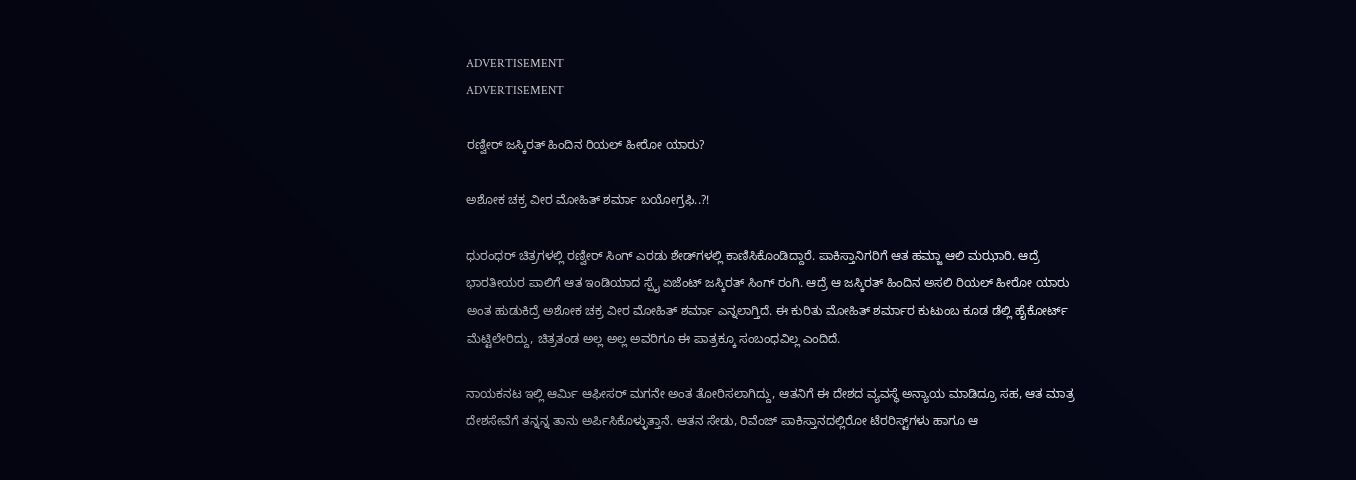ADVERTISEMENT
ADVERTISEMENT

ರಣ್ವೀರ್ ಜಸ್ಕಿರತ್ ಹಿಂದಿನ ರಿಯಲ್ ಹೀರೋ ಯಾರು?

ಅಶೋಕ ಚಕ್ರ ವೀರ ಮೋಹಿತ್ ಶರ್ಮಾ ಬಯೋಗ್ರಫಿ..?!

ಧುರಂಧರ್‌‌ ಚಿತ್ರಗಳಲ್ಲಿ ರಣ್ವೀರ್ ಸಿಂಗ್ ಎರಡು ಶೇಡ್‌‌ಗಳಲ್ಲಿ ಕಾಣಿಸಿಕೊಂಡಿದ್ದಾರೆ. ಪಾಕಿಸ್ತಾನಿಗರಿಗೆ ಆತ ಹಮ್ಜಾ ಆಲಿ ಮಝಾರಿ. ಆದ್ರೆ ಭಾರತೀಯರ ಪಾಲಿಗೆ ಆತ ಇಂಡಿಯಾದ ಸ್ಪೈ ಏಜೆಂಟ್ ಜಸ್ಕಿರತ್ ಸಿಂಗ್ ರಂಗಿ. ಆದ್ರೆ ಆ ಜಸ್ಕಿರತ್ ಹಿಂದಿನ ಅಸಲಿ ರಿಯಲ್ ಹೀರೋ ಯಾರು ಅಂತ ಹುಡುಕಿದ್ರೆ ಅಶೋಕ ಚಕ್ರ ವೀರ ಮೋಹಿತ್ ಶರ್ಮಾ ಎನ್ನಲಾಗ್ತಿದೆ. ಈ ಕುರಿತು ಮೋಹಿತ್ ಶರ್ಮಾರ ಕುಟುಂಬ ಕೂಡ ಡೆಲ್ಲಿ ಹೈಕೋರ್ಟ್ ಮೆಟ್ಟಿಲೇರಿದ್ದು, ಚಿತ್ರತಂಡ ಅಲ್ಲ ಅಲ್ಲ ಅವರಿಗೂ ಈ ಪಾತ್ರಕ್ಕೂ ಸಂಬಂಧವಿಲ್ಲ ಎಂದಿದೆ.

ನಾಯಕನಟ ಇಲ್ಲಿ ಆರ್ಮಿ ಆಫೀಸರ್ ಮಗನೇ ಅಂತ ತೋರಿಸಲಾಗಿದ್ದು, ಆತನಿಗೆ ಈ ದೇಶದ ವ್ಯವಸ್ಥೆ ಅನ್ಯಾಯ ಮಾಡಿದ್ರೂ ಸಹ, ಆತ ಮಾತ್ರ ದೇಶಸೇವೆಗೆ ತನ್ನನ್ನ ತಾನು ಅರ್ಪಿಸಿಕೊಳ್ಳುತ್ತಾನೆ. ಆತನ ಸೇಡು, ರಿವೆಂಜ್ ಪಾಕಿಸ್ತಾನದಲ್ಲಿರೋ ಟೆರರಿಸ್ಟ್‌ಗಳು ಹಾಗೂ ಆ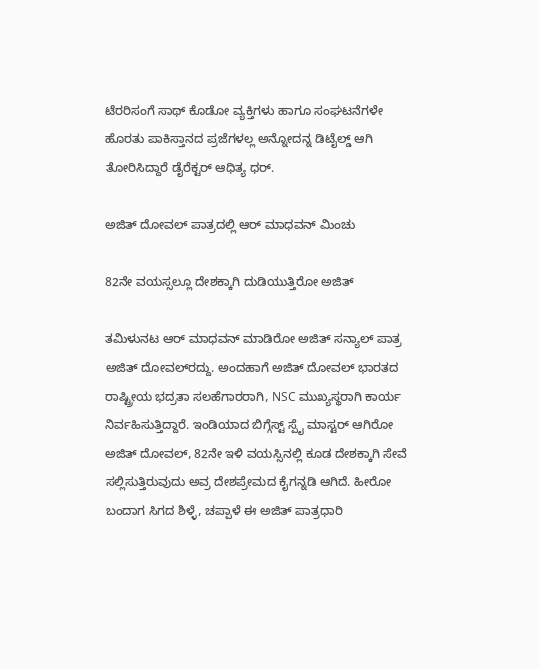ಟೆರರಿಸಂಗೆ ಸಾಥ್ ಕೊಡೋ ವ್ಯಕ್ತಿಗಳು ಹಾಗೂ ಸಂಘಟನೆಗಳೇ ಹೊರತು ಪಾಕಿಸ್ತಾನದ ಪ್ರಜೆಗಳಲ್ಲ ಅನ್ನೋದನ್ನ ಡಿಟೈಲ್ಡ್ ಆಗಿ ತೋರಿಸಿದ್ದಾರೆ ಡೈರೆಕ್ಟರ್ ಆಧಿತ್ಯ ಧರ್.

ಅಜಿತ್ ದೋವಲ್ ಪಾತ್ರದಲ್ಲಿ ಆರ್ ಮಾಧವನ್ ಮಿಂಚು

82ನೇ ವಯಸ್ಸಲ್ಲೂ ದೇಶಕ್ಕಾಗಿ ದುಡಿಯುತ್ತಿರೋ ಅಜಿತ್

ತಮಿಳುನಟ ಆರ್ ಮಾಧವನ್ ಮಾಡಿರೋ ಅಜಿತ್ ಸನ್ಯಾಲ್ ಪಾತ್ರ ಅಜಿತ್ ದೋವಲ್‌‌‌‌‌‌‌ರದ್ದು. ಅಂದಹಾಗೆ ಅಜಿತ್ ದೋವಲ್ ಭಾರತದ ರಾಷ್ಟ್ರೀಯ ಭದ್ರತಾ ಸಲಹೆಗಾರರಾಗಿ, NSC ಮುಖ್ಯಸ್ಥರಾಗಿ ಕಾರ್ಯ ನಿರ್ವಹಿಸುತ್ತಿದ್ದಾರೆ. ಇಂಡಿಯಾದ ಬಿಗ್ಗೆಸ್ಟ್ ಸ್ಪೈ ಮಾಸ್ಟರ್ ಆಗಿರೋ ಅಜಿತ್ ದೋವಲ್, 82ನೇ ಇಳಿ ವಯಸ್ಸಿನಲ್ಲಿ ಕೂಡ ದೇಶಕ್ಕಾಗಿ ಸೇವೆ ಸಲ್ಲಿಸುತ್ತಿರುವುದು ಅವ್ರ ದೇಶಪ್ರೇಮದ ಕೈಗನ್ನಡಿ ಆಗಿದೆ. ಹೀರೋ ಬಂದಾಗ ಸಿಗದ ಶಿಳ್ಳೆ, ಚಪ್ಪಾಳೆ ಈ ಅಜಿತ್ ಪಾತ್ರಧಾರಿ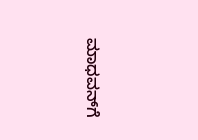ಮಾಧವನ್‌‌ಗೆ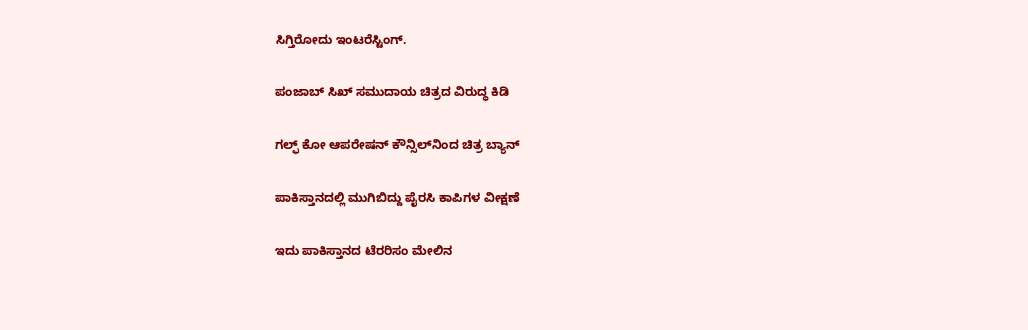ಸಿಗ್ತಿರೋದು ಇಂಟರೆಸ್ಟಿಂಗ್.

ಪಂಜಾಬ್ ಸಿಖ್ ಸಮುದಾಯ ಚಿತ್ರದ ವಿರುದ್ಧ ಕಿಡಿ

ಗಲ್ಫ್ ಕೋ ಆಪರೇಷನ್ ಕೌನ್ಸಿಲ್‌‌ನಿಂದ ಚಿತ್ರ ಬ್ಯಾನ್

ಪಾಕಿಸ್ತಾನದಲ್ಲಿ ಮುಗಿಬಿದ್ದು ಪೈರಸಿ ಕಾಪಿಗಳ ವೀಕ್ಷಣೆ

ಇದು ಪಾಕಿಸ್ತಾನದ ಟೆರರಿಸಂ ಮೇಲಿನ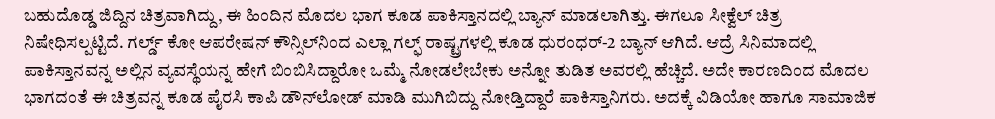ಬಹುದೊಡ್ಡ ಜಿದ್ದಿನ ಚಿತ್ರವಾಗಿದ್ದು, ಈ ಹಿಂದಿನ ಮೊದಲ ಭಾಗ ಕೂಡ ಪಾಕಿಸ್ತಾನದಲ್ಲಿ ಬ್ಯಾನ್ ಮಾಡಲಾಗಿತ್ತು. ಈಗಲೂ ಸೀಕ್ವೆಲ್ ಚಿತ್ರ ನಿಷೇಧಿಸಲ್ಪಟ್ಟಿದೆ. ಗರ್ಲ್ಡ್‌ ಕೋ ಆಪರೇಷನ್ ಕೌನ್ಸಿಲ್‌‌ನಿಂದ ಎಲ್ಲಾ ಗಲ್ಫ್ ರಾಷ್ಟ್ರಗಳಲ್ಲಿ ಕೂಡ ಧುರಂಧರ್-2 ಬ್ಯಾನ್ ಆಗಿದೆ. ಆದ್ರೆ ಸಿನಿಮಾದಲ್ಲಿ ಪಾಕಿಸ್ತಾನವನ್ನ ಅಲ್ಲಿನ ವ್ಯವಸ್ಥೆಯನ್ನ ಹೇಗೆ ಬಿಂಬಿಸಿದ್ದಾರೋ ಒಮ್ಮೆ ನೋಡಲೇಬೇಕು ಅನ್ನೋ ತುಡಿತ ಅವರಲ್ಲಿ ಹೆಚ್ಚಿದೆ. ಅದೇ ಕಾರಣದಿಂದ ಮೊದಲ ಭಾಗದಂತೆ ಈ ಚಿತ್ರವನ್ನ ಕೂಡ ಪೈರಸಿ ಕಾಪಿ ಡೌನ್‌‌ಲೋಡ್ ಮಾಡಿ ಮುಗಿಬಿದ್ದು ನೋಡ್ತಿದ್ದಾರೆ ಪಾಕಿಸ್ತಾನಿಗರು. ಅದಕ್ಕೆ ವಿಡಿಯೋ ಹಾಗೂ ಸಾಮಾಜಿಕ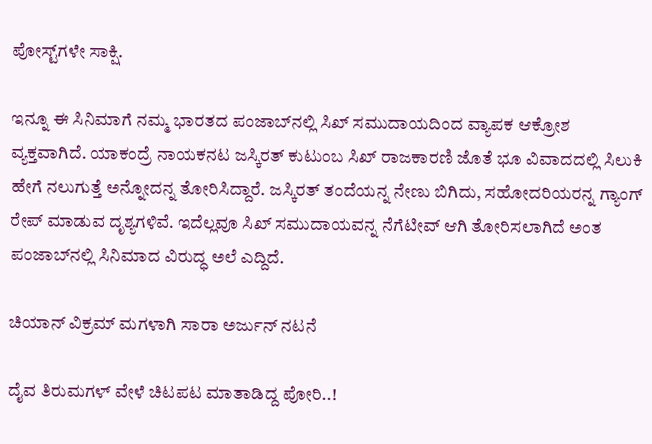ಪೋಸ್ಟ್‌ಗಳೇ ಸಾಕ್ಷಿ.

ಇನ್ನೂ ಈ ಸಿನಿಮಾಗೆ ನಮ್ಮ ಭಾರತದ ಪಂಜಾಬ್‌ನಲ್ಲಿ ಸಿಖ್ ಸಮುದಾಯದಿಂದ ವ್ಯಾಪಕ ಆಕ್ರೋಶ ವ್ಯಕ್ತವಾಗಿದೆ. ಯಾಕಂದ್ರೆ ನಾಯಕನಟ ಜಸ್ಕಿರತ್‌ ಕುಟುಂಬ ಸಿಖ್ ರಾಜಕಾರಣಿ ಜೊತೆ ಭೂ ವಿವಾದದಲ್ಲಿ ಸಿಲುಕಿ ಹೇಗೆ ನಲುಗುತ್ತೆ ಅನ್ನೋದನ್ನ ತೋರಿಸಿದ್ದಾರೆ. ಜಸ್ಕಿರತ್ ತಂದೆಯನ್ನ ನೇಣು ಬಿಗಿದು, ಸಹೋದರಿಯರನ್ನ ಗ್ಯಾಂಗ್ ರೇಪ್ ಮಾಡುವ ದೃಶ್ಯಗಳಿವೆ. ಇದೆಲ್ಲವೂ ಸಿಖ್ ಸಮುದಾಯವನ್ನ ನೆಗೆಟೀವ್ ಆಗಿ ತೋರಿಸಲಾಗಿದೆ ಅಂತ ಪಂಜಾಬ್‌ನಲ್ಲಿ ಸಿನಿಮಾದ ವಿರುದ್ಧ ಅಲೆ ಎದ್ದಿದೆ.

ಚಿಯಾನ್ ವಿಕ್ರಮ್ ಮಗಳಾಗಿ ಸಾರಾ ಅರ್ಜುನ್ ನಟನೆ

ದೈವ ತಿರುಮಗಳ್ ವೇಳೆ ಚಿಟಪಟ ಮಾತಾಡಿದ್ದ ಪೋರಿ..!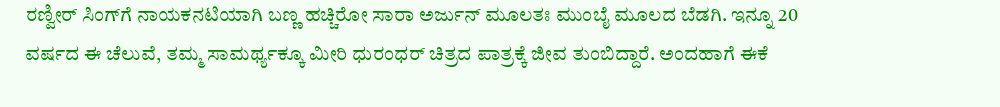ರಣ್ವೀರ್ ಸಿಂಗ್‌ಗೆ ನಾಯಕನಟಿಯಾಗಿ ಬಣ್ಣ ಹಚ್ಚಿರೋ ಸಾರಾ ಅರ್ಜುನ್ ಮೂಲತಃ ಮುಂಬೈ ಮೂಲದ ಬೆಡಗಿ. ಇನ್ನೂ 20 ವರ್ಷದ ಈ ಚೆಲುವೆ, ತಮ್ಮ ಸಾಮರ್ಥ್ಯಕ್ಕೂ ಮೀರಿ ಧುರಂಧರ್ ಚಿತ್ರದ ಪಾತ್ರಕ್ಕೆ ಜೀವ ತುಂಬಿದ್ದಾರೆ. ಅಂದಹಾಗೆ ಈಕೆ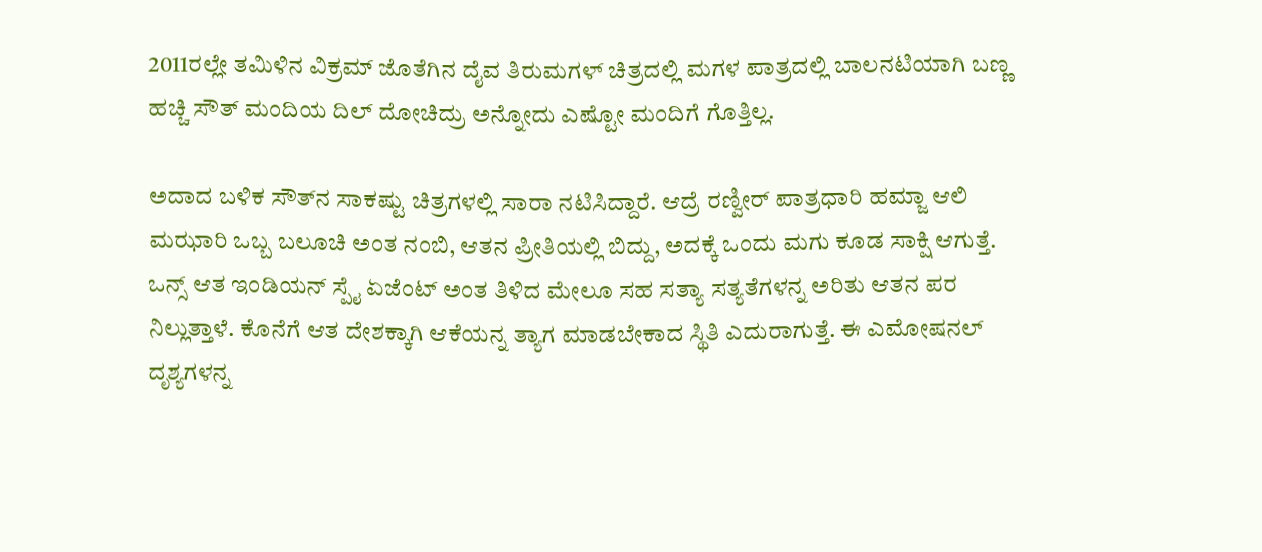2011ರಲ್ಲೇ ತಮಿಳಿನ ವಿಕ್ರಮ್ ಜೊತೆಗಿನ ದೈವ ತಿರುಮಗಳ್ ಚಿತ್ರದಲ್ಲಿ ಮಗಳ ಪಾತ್ರದಲ್ಲಿ ಬಾಲನಟಿಯಾಗಿ ಬಣ್ಣ ಹಚ್ಚಿ ಸೌತ್ ಮಂದಿಯ ದಿಲ್ ದೋಚಿದ್ರು ಅನ್ನೋದು ಎಷ್ಟೋ ಮಂದಿಗೆ ಗೊತ್ತಿಲ್ಲ.

ಅದಾದ ಬಳಿಕ ಸೌತ್‌ನ ಸಾಕಷ್ಟು ಚಿತ್ರಗಳಲ್ಲಿ ಸಾರಾ ನಟಿಸಿದ್ದಾರೆ. ಆದ್ರೆ ರಣ್ವೀರ್ ಪಾತ್ರಧಾರಿ ಹಮ್ಜಾ ಆಲಿ ಮಝಾರಿ ಒಬ್ಬ ಬಲೂಚಿ ಅಂತ ನಂಬಿ, ಆತನ ಪ್ರೀತಿಯಲ್ಲಿ ಬಿದ್ದು, ಅದಕ್ಕೆ ಒಂದು ಮಗು ಕೂಡ ಸಾಕ್ಷಿ ಆಗುತ್ತೆ. ಒನ್ಸ್ ಆತ ಇಂಡಿಯನ್ ಸ್ಪೈ ಏಜೆಂಟ್ ಅಂತ ತಿಳಿದ ಮೇಲೂ ಸಹ ಸತ್ಯಾ ಸತ್ಯತೆಗಳನ್ನ ಅರಿತು ಆತನ ಪರ ನಿಲ್ಲುತ್ತಾಳೆ. ಕೊನೆಗೆ ಆತ ದೇಶಕ್ಕಾಗಿ ಆಕೆಯನ್ನ ತ್ಯಾಗ ಮಾಡಬೇಕಾದ ಸ್ಥಿತಿ ಎದುರಾಗುತ್ತೆ. ಈ ಎಮೋಷನಲ್ ದೃಶ್ಯಗಳನ್ನ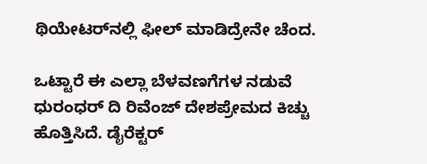ಥಿಯೇಟರ್‌‌ನಲ್ಲಿ ಫೀಲ್ ಮಾಡಿದ್ರೇನೇ ಚೆಂದ.

ಒಟ್ಟಾರೆ ಈ ಎಲ್ಲಾ ಬೆಳವಣಗೆಗಳ ನಡುವೆ ಧುರಂಧರ್ ದಿ ರಿವೆಂಜ್ ದೇಶಪ್ರೇಮದ ಕಿಚ್ಚು ಹೊತ್ತಿಸಿದೆ. ಡೈರೆಕ್ಟರ್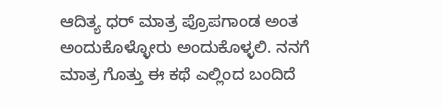ಆದಿತ್ಯ ಧರ್ ಮಾತ್ರ ಪ್ರೊಪಗಾಂಡ ಅಂತ ಅಂದುಕೊಳ್ಳೋರು ಅಂದುಕೊಳ್ಳಲಿ. ನನಗೆ ಮಾತ್ರ ಗೊತ್ತು ಈ ಕಥೆ ಎಲ್ಲಿಂದ ಬಂದಿದೆ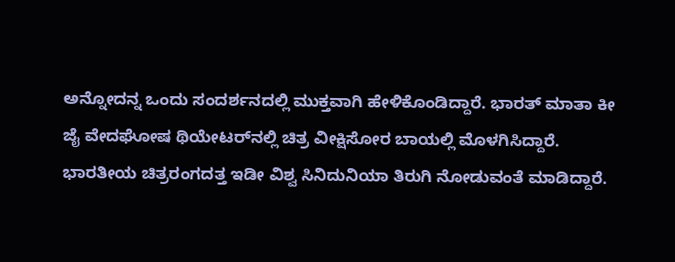ಅನ್ನೋದನ್ನ ಒಂದು ಸಂದರ್ಶನದಲ್ಲಿ ಮುಕ್ತವಾಗಿ ಹೇಳಿಕೊಂಡಿದ್ದಾರೆ. ಭಾರತ್ ಮಾತಾ ಕೀ ಜೈ ವೇದಘೋಷ ಥಿಯೇಟರ್‌ನಲ್ಲಿ ಚಿತ್ರ ವೀಕ್ಷಿಸೋರ ಬಾಯಲ್ಲಿ ಮೊಳಗಿಸಿದ್ದಾರೆ. ಭಾರತೀಯ ಚಿತ್ರರಂಗದತ್ತ ಇಡೀ ವಿಶ್ವ ಸಿನಿದುನಿಯಾ ತಿರುಗಿ ನೋಡುವಂತೆ ಮಾಡಿದ್ದಾರೆ.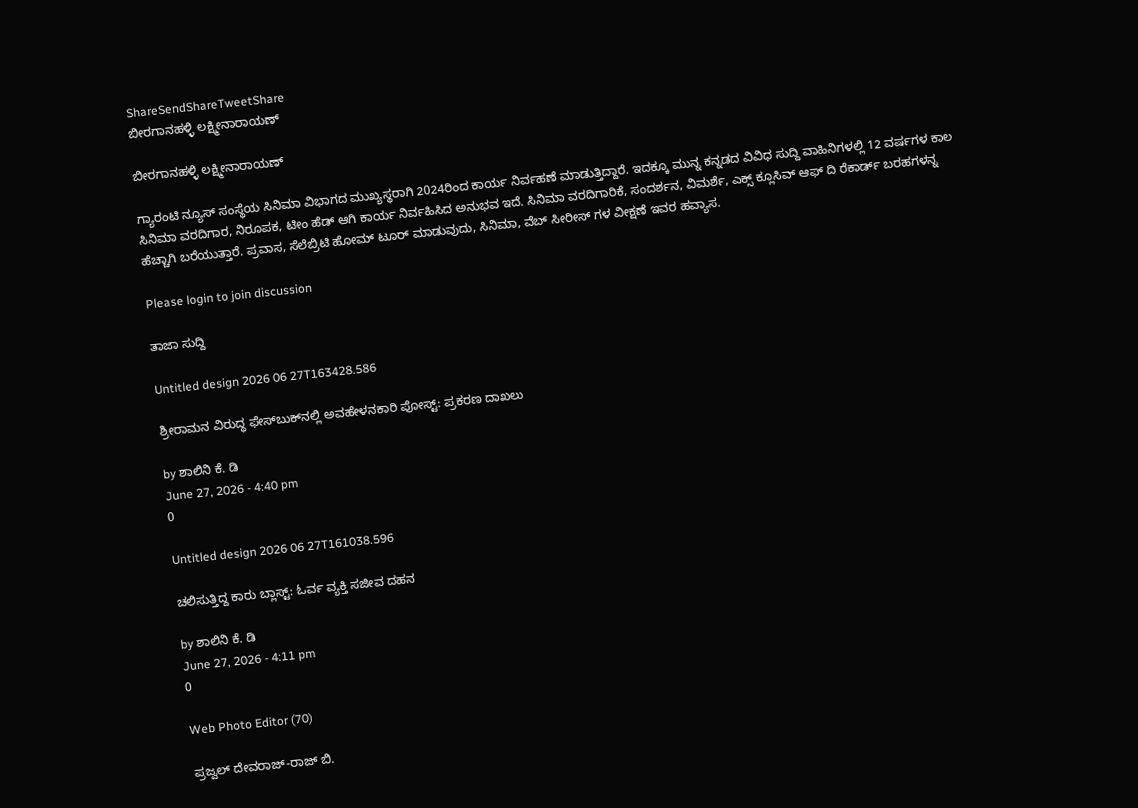ShareSendShareTweetShare
ಬೀರಗಾನಹಳ್ಳಿ ಲಕ್ಷ್ಮೀನಾರಾಯಣ್

ಬೀರಗಾನಹಳ್ಳಿ ಲಕ್ಷ್ಮೀನಾರಾಯಣ್

ಗ್ಯಾರಂಟಿ ನ್ಯೂಸ್ ಸಂಸ್ಥೆಯ ಸಿನಿಮಾ ವಿಭಾಗದ ಮುಖ್ಯಸ್ಥರಾಗಿ 2024ರಿಂದ ಕಾರ್ಯ ನಿರ್ವಹಣೆ ಮಾಡುತ್ತಿದ್ದಾರೆ. ಇದಕ್ಕೂ ಮುನ್ನ ಕನ್ನಡದ ವಿವಿಧ ಸುದ್ದಿ ವಾಹಿನಿಗಳಲ್ಲಿ 12 ವರ್ಷಗಳ ಕಾಲ ಸಿನಿಮಾ ವರದಿಗಾರ, ನಿರೂಪಕ, ಟೀಂ ಹೆಡ್ ಆಗಿ ಕಾರ್ಯ ನಿರ್ವಹಿಸಿದ ಅನುಭವ ಇದೆ. ಸಿನಿಮಾ ವರದಿಗಾರಿಕೆ, ಸಂದರ್ಶನ, ವಿಮರ್ಶೆ, ಎಕ್ಸ್ ಕ್ಲೂಸಿವ್ ಆಫ್ ದಿ ರೆಕಾರ್ಡ್ ಬರಹಗಳನ್ನ ಹೆಚ್ಚಾಗಿ ಬರೆಯುತ್ತಾರೆ. ಪ್ರವಾಸ, ಸೆಲೆಬ್ರಿಟಿ ಹೋಮ್ ಟೂರ್ ಮಾಡುವುದು, ಸಿನಿಮಾ, ವೆಬ್ ಸೀರೀಸ್ ಗಳ ವೀಕ್ಷಣೆ ಇವರ ಹವ್ಯಾಸ.

Please login to join discussion

ತಾಜಾ ಸುದ್ದಿ

Untitled design 2026 06 27T163428.586

ಶ್ರೀರಾಮನ ವಿರುದ್ಧ ಫೇಸ್‌ಬುಕ್‌ನಲ್ಲಿ ಅವಹೇಳನಕಾರಿ ಪೋಸ್ಟ್: ಪ್ರಕರಣ ದಾಖಲು

by ಶಾಲಿನಿ ಕೆ. ಡಿ
June 27, 2026 - 4:40 pm
0

Untitled design 2026 06 27T161038.596

ಚಲಿಸುತ್ತಿದ್ದ ಕಾರು ಬ್ಲಾಸ್ಟ್: ಓರ್ವ ವ್ಯಕ್ತಿ ಸಜೀವ ದಹನ

by ಶಾಲಿನಿ ಕೆ. ಡಿ
June 27, 2026 - 4:11 pm
0

Web Photo Editor (70)

ಪ್ರಜ್ವಲ್ ದೇವರಾಜ್-ರಾಜ್ ಬಿ.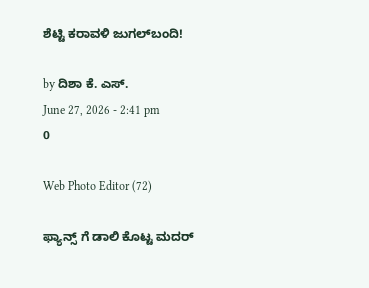ಶೆಟ್ಟಿ ಕರಾವಳಿ ಜುಗಲ್‌ಬಂದಿ!

by ದಿಶಾ ಕೆ. ಎಸ್.
June 27, 2026 - 2:41 pm
0

Web Photo Editor (72)

ಫ್ಯಾನ್ಸ್ ಗೆ ಡಾಲಿ ಕೊಟ್ಟ ಮದರ್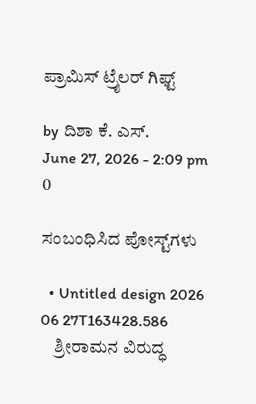ಪ್ರಾಮಿಸ್ ಟ್ರೈಲರ್ ಗಿಫ್ಟ್‌‌

by ದಿಶಾ ಕೆ. ಎಸ್.
June 27, 2026 - 2:09 pm
0

ಸಂಬಂಧಿಸಿದ ಪೋಸ್ಟ್‌ಗಳು

  • Untitled design 2026 06 27T163428.586
    ಶ್ರೀರಾಮನ ವಿರುದ್ಧ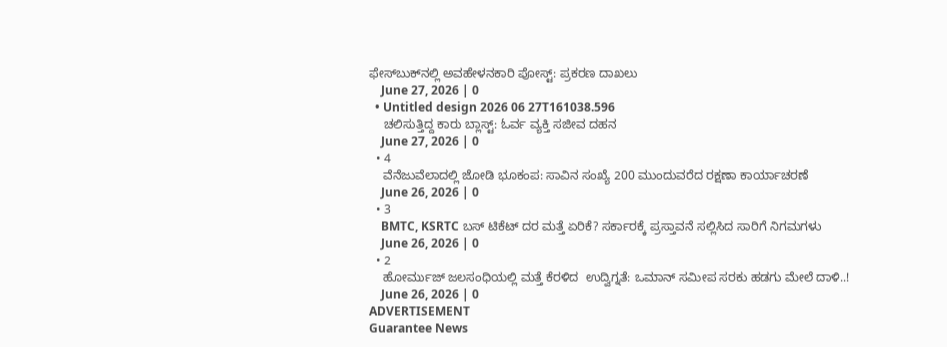ಫೇಸ್‌ಬುಕ್‌ನಲ್ಲಿ ಅವಹೇಳನಕಾರಿ ಪೋಸ್ಟ್: ಪ್ರಕರಣ ದಾಖಲು
    June 27, 2026 | 0
  • Untitled design 2026 06 27T161038.596
    ಚಲಿಸುತ್ತಿದ್ದ ಕಾರು ಬ್ಲಾಸ್ಟ್: ಓರ್ವ ವ್ಯಕ್ತಿ ಸಜೀವ ದಹನ
    June 27, 2026 | 0
  • 4
    ವೆನೆಜುವೆಲಾದಲ್ಲಿ ಜೋಡಿ ಭೂಕಂಪ: ಸಾವಿನ ಸಂಖ್ಯೆ 200 ಮುಂದುವರೆದ ರಕ್ಷಣಾ ಕಾರ್ಯಾಚರಣೆ
    June 26, 2026 | 0
  • 3
    BMTC, KSRTC ಬಸ್ ಟಿಕೆಟ್ ದರ ಮತ್ತೆ ಏರಿಕೆ? ಸರ್ಕಾರಕ್ಕೆ ಪ್ರಸ್ತಾವನೆ ಸಲ್ಲಿಸಿದ ಸಾರಿಗೆ ನಿಗಮಗಳು
    June 26, 2026 | 0
  • 2
    ಹೋರ್ಮುಜ್ ಜಲಸಂಧಿಯಲ್ಲಿ ಮತ್ತೆ ಕೆರಳಿದ  ಉದ್ವಿಗ್ನತೆ: ಒಮಾನ್ ಸಮೀಪ ಸರಕು ಹಡಗು ಮೇಲೆ ದಾಳಿ..!
    June 26, 2026 | 0
ADVERTISEMENT
Guarantee News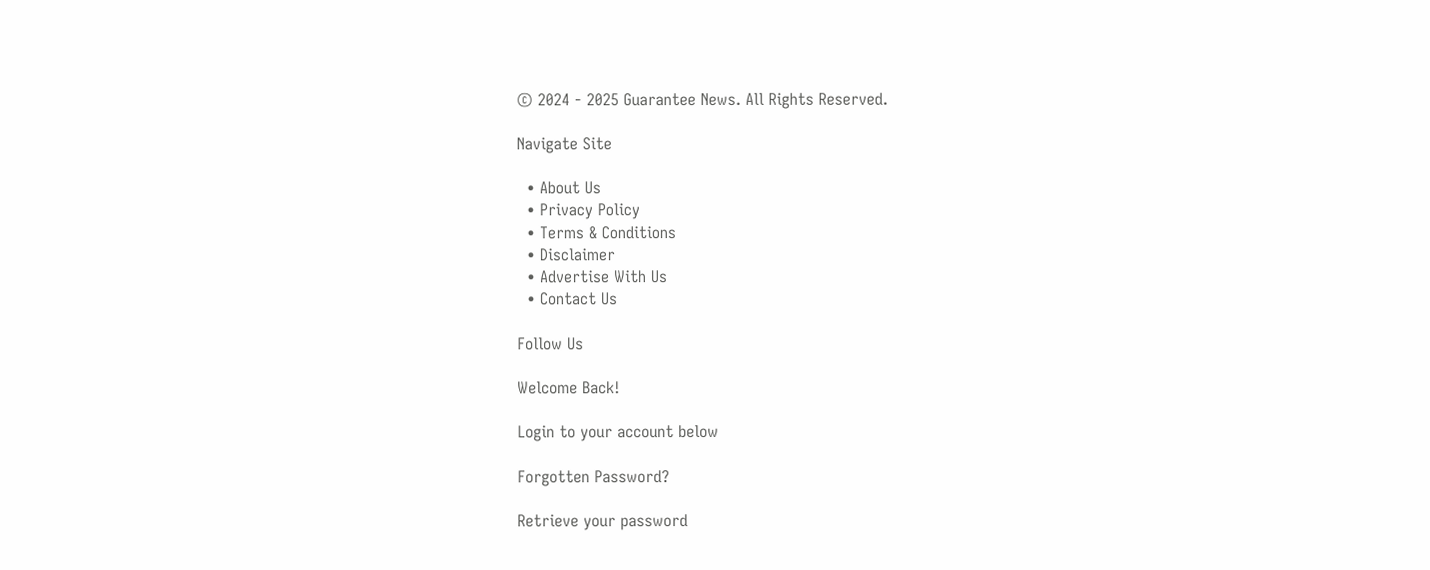© 2024 - 2025 Guarantee News. All Rights Reserved.

Navigate Site

  • About Us
  • Privacy Policy
  • Terms & Conditions
  • Disclaimer
  • Advertise With Us
  • Contact Us

Follow Us

Welcome Back!

Login to your account below

Forgotten Password?

Retrieve your password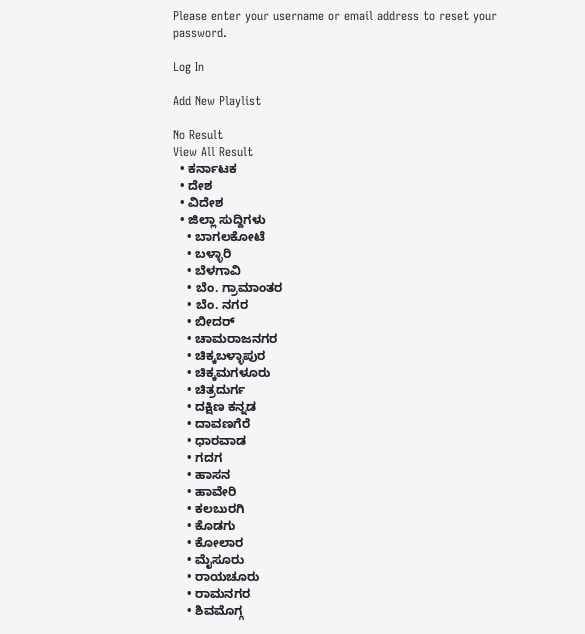Please enter your username or email address to reset your password.

Log In

Add New Playlist

No Result
View All Result
  • ಕರ್ನಾಟಕ
  • ದೇಶ
  • ವಿದೇಶ
  • ಜಿಲ್ಲಾ ಸುದ್ದಿಗಳು
    • ಬಾಗಲಕೋಟೆ
    • ಬಳ್ಳಾರಿ
    • ಬೆಳಗಾವಿ
    • ಬೆಂ. ಗ್ರಾಮಾಂತರ
    • ಬೆಂ. ನಗರ
    • ಬೀದರ್
    • ಚಾಮರಾಜನಗರ
    • ಚಿಕ್ಕಬಳ್ಳಾಪುರ
    • ಚಿಕ್ಕಮಗಳೂರು
    • ಚಿತ್ರದುರ್ಗ
    • ದಕ್ಷಿಣ ಕನ್ನಡ
    • ದಾವಣಗೆರೆ
    • ಧಾರವಾಡ
    • ಗದಗ
    • ಹಾಸನ
    • ಹಾವೇರಿ
    • ಕಲಬುರಗಿ
    • ಕೊಡಗು
    • ಕೋಲಾರ
    • ಮೈಸೂರು
    • ರಾಯಚೂರು
    • ರಾಮನಗರ
    • ಶಿವಮೊಗ್ಗ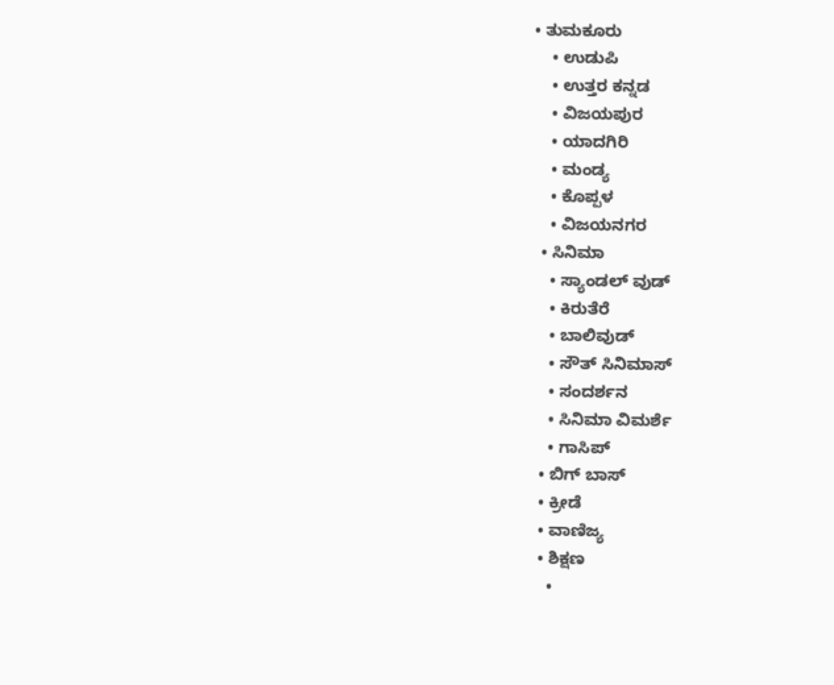• ತುಮಕೂರು
    • ಉಡುಪಿ
    • ಉತ್ತರ ಕನ್ನಡ
    • ವಿಜಯಪುರ
    • ಯಾದಗಿರಿ
    • ಮಂಡ್ಯ
    • ಕೊಪ್ಪಳ
    • ವಿಜಯನಗರ
  • ಸಿನಿಮಾ
    • ಸ್ಯಾಂಡಲ್ ವುಡ್
    • ಕಿರುತೆರೆ
    • ಬಾಲಿವುಡ್
    • ಸೌತ್ ಸಿನಿಮಾಸ್
    • ಸಂದರ್ಶನ
    • ಸಿನಿಮಾ ವಿಮರ್ಶೆ
    • ಗಾಸಿಪ್
  • ಬಿಗ್ ಬಾಸ್
  • ಕ್ರೀಡೆ
  • ವಾಣಿಜ್ಯ
  • ಶಿಕ್ಷಣ
    •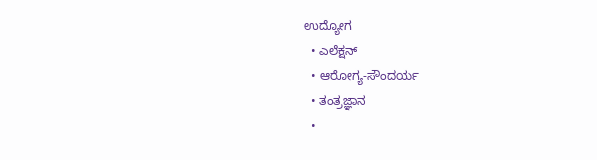ಉದ್ಯೋಗ
  • ಎಲೆಕ್ಷನ್
  • ಆರೋಗ್ಯ-ಸೌಂದರ್ಯ
  • ತಂತ್ರಜ್ಞಾನ
  •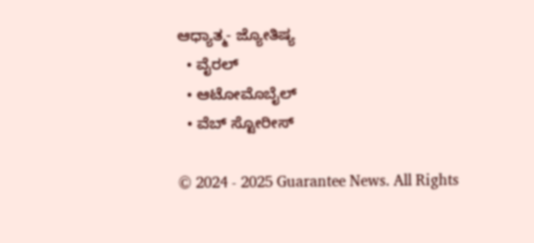ಆಧ್ಯಾತ್ಮ- ಜ್ಯೋತಿಷ್ಯ
  • ವೈರಲ್
  • ಆಟೋಮೊಬೈಲ್
  • ವೆಬ್ ಸ್ಟೋರೀಸ್

© 2024 - 2025 Guarantee News. All Rights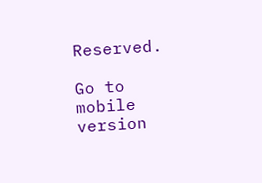Reserved.

Go to mobile version